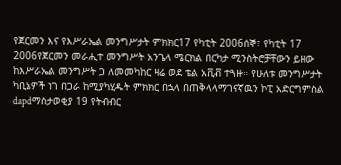የጀርመን እና የእሥራኤል መንግሥታት ምክክር17 የካቲት 2006ሰኞ፣ የካቲት 17 2006የጀርመን መራሒተ መንግሥት አንጌላ ሜርክል በርካታ ሚንስትሮቻቸውን ይዘው ከእሥራኤል መንግሥት ጋ ለመመካከር ዛሬ ወደ ቴል አቪቭ ተጓዙ። የሁለቱ መንግሥታት ካቢኔዎች ነገ በጋራ ከሚያካሂዱት ምክክር በኋላ በጠቅላላማገናኛዉን ኮፒ አድርግምስል dapdማስታወቂያ 19 የትብብር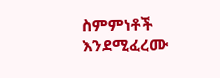ስምምነቶች እንደሚፈረሙ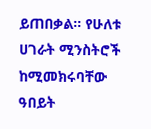ይጠበቃል። የሁለቱ ሀገራት ሚንስትሮች ከሚመክሩባቸው ዓበይት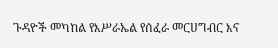ጉዳዮች መካከል የእሥራኤል የሰፈራ መርሀግብር እና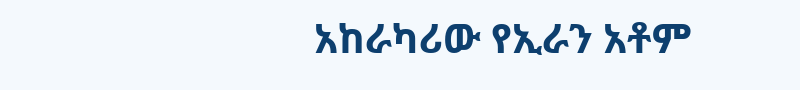አከራካሪው የኢራን አቶም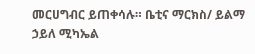መርሀግብር ይጠቀሳሉ። ቤቲና ማርክስ/ ይልማ ኃይለ ሚካኤል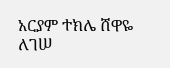አርያም ተክሌ ሸዋዬ ለገሠ